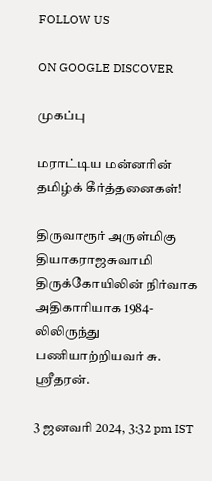FOLLOW US

ON GOOGLE DISCOVER

முகப்பு

மராட்டிய மன்னரின் தமிழ்க் கீர்த்தனைகள்!

திருவாரூர் அருள்மிகு தியாகராஜசுவாமி திருக்கோயிலின் நிர்வாக அதிகாரியாக 1984-லிலிருந்து பணியாற்றியவர் சு. ஸ்ரீதரன்.

3 ஜனவரி 2024, 3:32 pm IST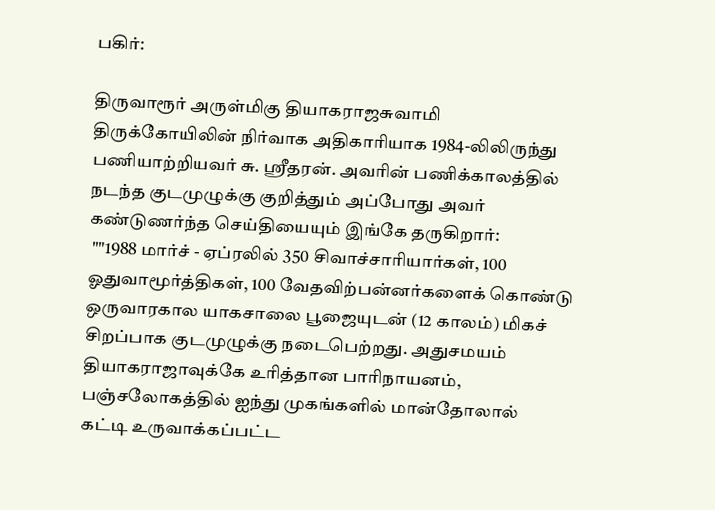பகிர்:

திருவாரூர் அருள்மிகு தியாகராஜசுவாமி திருக்கோயிலின் நிர்வாக அதிகாரியாக 1984-லிலிருந்து பணியாற்றியவர் சு. ஸ்ரீதரன். அவரின் பணிக்காலத்தில் நடந்த குடமுழுக்கு குறித்தும் அப்போது அவர் கண்டுணர்ந்த செய்தியையும் இங்கே தருகிறார்:
 ""1988 மார்ச் - ஏப்ரலில் 350 சிவாச்சாரியார்கள், 100 ஓதுவாமூர்த்திகள், 100 வேதவிற்பன்னர்களைக் கொண்டு ஒருவாரகால யாகசாலை பூஜையுடன் (12 காலம்) மிகச் சிறப்பாக குடமுழுக்கு நடைபெற்றது. அதுசமயம் தியாகராஜாவுக்கே உரித்தான பாரிநாயனம், பஞ்சலோகத்தில் ஐந்து முகங்களில் மான்தோலால் கட்டி உருவாக்கப்பட்ட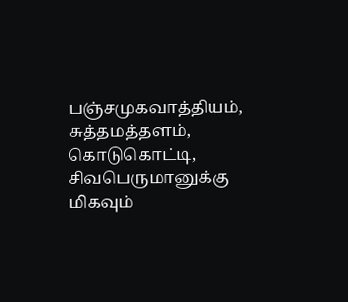பஞ்சமுகவாத்தியம், சுத்தமத்தளம், கொடுகொட்டி, சிவபெருமானுக்கு மிகவும்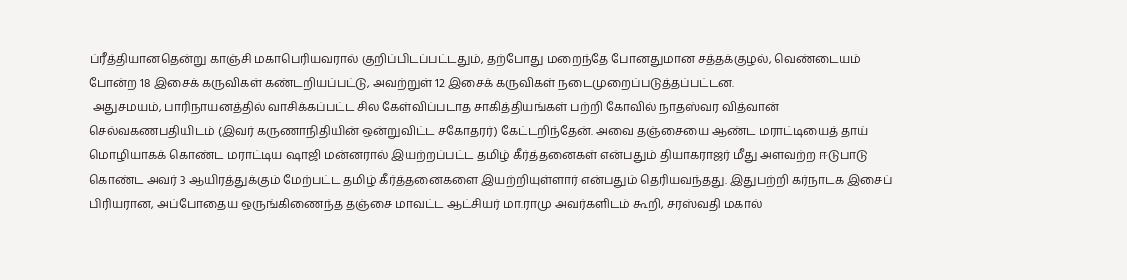ப்ரீத்தியானதென்று காஞ்சி மகாபெரியவரால் குறிப்பிடப்பட்டதும், தற்போது மறைந்தே போனதுமான சத்தக்குழல், வெண்டையம் போன்ற 18 இசைக் கருவிகள் கண்டறியப்பட்டு, அவற்றுள் 12 இசைக் கருவிகள் நடைமுறைப்படுத்தப்பட்டன.
 அதுசமயம், பாரிநாயனத்தில் வாசிக்கப்பட்ட சில கேள்விப்படாத சாகித்தியங்கள் பற்றி கோவில் நாதஸ்வர வித்வான் செல்வகணபதியிடம் (இவர் கருணாநிதியின் ஒன்றுவிட்ட சகோதரர்) கேட்டறிந்தேன். அவை தஞ்சையை ஆண்ட மராட்டியைத் தாய் மொழியாகக் கொண்ட மராட்டிய ஷாஜி மன்னரால் இயற்றப்பட்ட தமிழ் கீர்த்தனைகள் என்பதும் தியாகராஜர் மீது அளவற்ற ஈடுபாடு கொண்ட அவர் 3 ஆயிரத்துக்கும் மேற்பட்ட தமிழ் கீர்த்தனைகளை இயற்றியுள்ளார் என்பதும் தெரியவந்தது. இதுபற்றி கர்நாடக இசைப் பிரியரான, அப்போதைய ஒருங்கிணைந்த தஞ்சை மாவட்ட ஆட்சியர் மா.ராமு அவர்களிடம் கூறி, சரஸ்வதி மகால்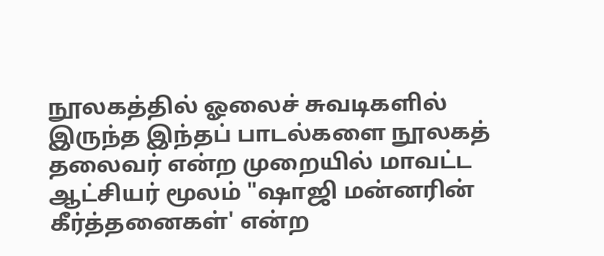நூலகத்தில் ஓலைச் சுவடிகளில் இருந்த இந்தப் பாடல்களை நூலகத் தலைவர் என்ற முறையில் மாவட்ட ஆட்சியர் மூலம் "ஷாஜி மன்னரின் கீர்த்தனைகள்' என்ற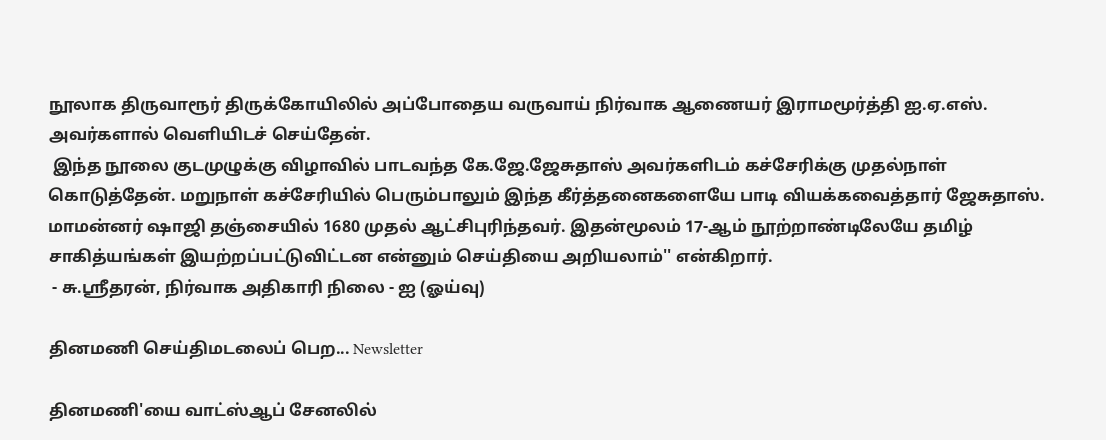நூலாக திருவாரூர் திருக்கோயிலில் அப்போதைய வருவாய் நிர்வாக ஆணையர் இராமமூர்த்தி ஐ.ஏ.எஸ். அவர்களால் வெளியிடச் செய்தேன்.
 இந்த நூலை குடமுழுக்கு விழாவில் பாடவந்த கே.ஜே.ஜேசுதாஸ் அவர்களிடம் கச்சேரிக்கு முதல்நாள் கொடுத்தேன். மறுநாள் கச்சேரியில் பெரும்பாலும் இந்த கீர்த்தனைகளையே பாடி வியக்கவைத்தார் ஜேசுதாஸ். மாமன்னர் ஷாஜி தஞ்சையில் 1680 முதல் ஆட்சிபுரிந்தவர். இதன்மூலம் 17-ஆம் நூற்றாண்டிலேயே தமிழ் சாகித்யங்கள் இயற்றப்பட்டுவிட்டன என்னும் செய்தியை அறியலாம்'' என்கிறார்.
 - சு.ஸ்ரீதரன், நிர்வாக அதிகாரி நிலை - ஐ (ஓய்வு)

தினமணி செய்திமடலைப் பெற... Newsletter

தினமணி'யை வாட்ஸ்ஆப் சேனலில்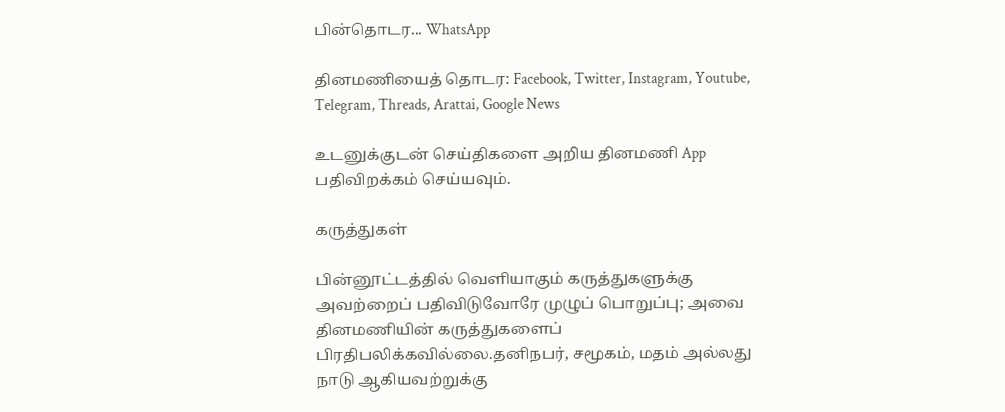பின்தொடர... WhatsApp

தினமணியைத் தொடர: Facebook, Twitter, Instagram, Youtube, Telegram, Threads, Arattai, Google News

உடனுக்குடன் செய்திகளை அறிய தினமணி App பதிவிறக்கம் செய்யவும்.

கருத்துகள்

பின்னூட்டத்தில் வெளியாகும் கருத்துகளுக்கு அவற்றைப் பதிவிடுவோரே முழுப் பொறுப்பு; அவை தினமணியின் கருத்துகளைப் பிரதிபலிக்கவில்லை.தனிநபர், சமூகம், மதம் அல்லது நாடு ஆகியவற்றுக்கு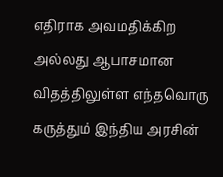எதிராக அவமதிக்கிற அல்லது ஆபாசமான விதத்திலுள்ள எந்தவொரு கருத்தும் இந்திய அரசின்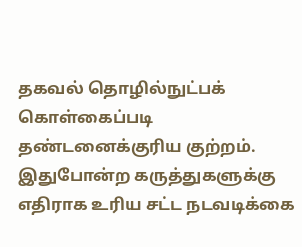தகவல் தொழில்நுட்பக் கொள்கைப்படி தண்டனைக்குரிய குற்றம். இதுபோன்ற கருத்துகளுக்கு எதிராக உரிய சட்ட நடவடிக்கை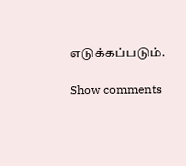எடுக்கப்படும்.

Show comments